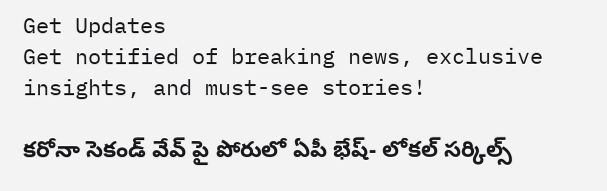Get Updates
Get notified of breaking news, exclusive insights, and must-see stories!

కరోనా సెకండ్ వేవ్ పై పోరులో ఏపీ భేష్- లోకల్ సర్కిల్స్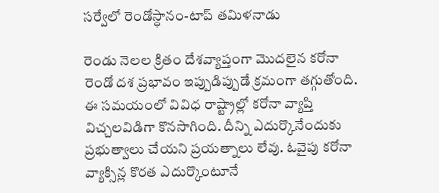సర్వేలో రెండోస్ధానం-టాప్ తమిళనాడు

రెండు నెలల క్రితం దేశవ్యాప్తంగా మొదలైన కరోనా రెండో దశ ప్రభావం ఇప్పుడిప్పుడే క్రమంగా తగ్గుతోంది. ఈ సమయంలో వివిధ రాష్ట్రాల్లో కరోనా వ్యాప్తి విచ్చలవిడిగా కొనసాగింది. దీన్ని ఎదుర్కొనేందుకు ప్రభుత్వాలు చేయని ప్రయత్నాలు లేవు. ఓవైపు కరోనా వ్యాక్సిన్ల కొరత ఎదుర్కొంటూనే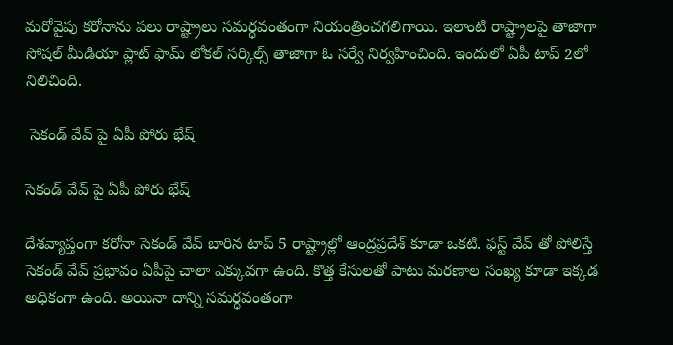మరోవైపు కరోనాను పలు రాష్ట్రాలు సమర్ధవంతంగా నియంత్రించగలిగాయి. ఇలాంటి రాష్ట్రాలపై తాజాగా సోషల్ మీడియా ప్లాట్ ఫామ్ లోకల్ సర్కిల్స్ తాజాగా ఓ సర్వే నిర్వహించింది. ఇందులో ఏపీ టాప్ 2లో నిలిచింది.

 సెకండ్ వేవ్ పై ఏపీ పోరు భేష్

సెకండ్ వేవ్ పై ఏపీ పోరు భేష్

దేశవ్యాప్తంగా కరోనా సెకండ్ వేవ్ బారిన టాప్ 5 రాష్ట్రాల్లో ఆంద్రప్రదేశ్ కూడా ఒకటి. ఫస్ట్ వేవ్ తో పోలిస్తే సెకండ్ వేవ్ ప్రభావం ఏపీపై చాలా ఎక్కువగా ఉంది. కొత్త కేసులతో పాటు మరణాల సంఖ్య కూడా ఇక్కడ అధికంగా ఉంది. అయినా దాన్ని సమర్ధవంతంగా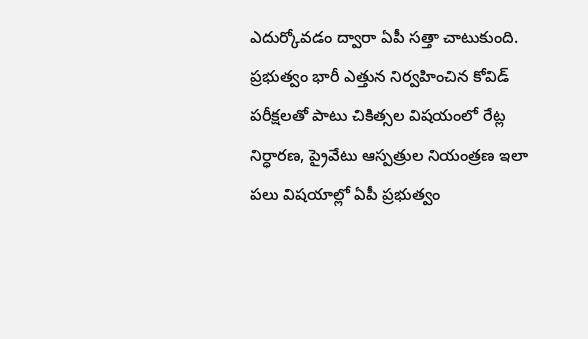ఎదుర్కోవడం ద్వారా ఏపీ సత్తా చాటుకుంది. ప్రభుత్వం భారీ ఎత్తున నిర్వహించిన కోవిడ్ పరీక్షలతో పాటు చికిత్సల విషయంలో రేట్ల నిర్ధారణ, ప్రైవేటు ఆస్పత్రుల నియంత్రణ ఇలా పలు విషయాల్లో ఏపీ ప్రభుత్వం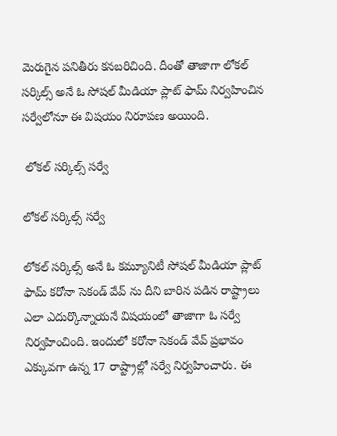మెరుగైన పనితీరు కనబరిచింది. దీంతో తాజాగా లోకల్ సర్కిల్స్ అనే ఓ సోషల్ మీడియా ప్లాట్ ఫామ్ నిర్వహించిన సర్వేలోనూ ఈ విషయం నిరూపణ అయింది.

 లోకల్ సర్కిల్స్ సర్వే

లోకల్ సర్కిల్స్ సర్వే

లోకల్ సర్కిల్స్ అనే ఓ కమ్యూనిటీ సోషల్ మీడియా ప్లాట్ ఫామ్ కరోనా సెకండ్ వేవ్ ను దీని బారిన పడిన రాష్ట్రాలు ఎలా ఎదుర్కొన్నాయనే విషయంలో తాజాగా ఓ సర్వే నిర్వహించింది. ఇందులో కరోనా సెకండ్ వేవ్ ప్రభావం ఎక్కువగా ఉన్న 17 రాష్ట్రాల్లో సర్వే నిర్వహించారు. ఈ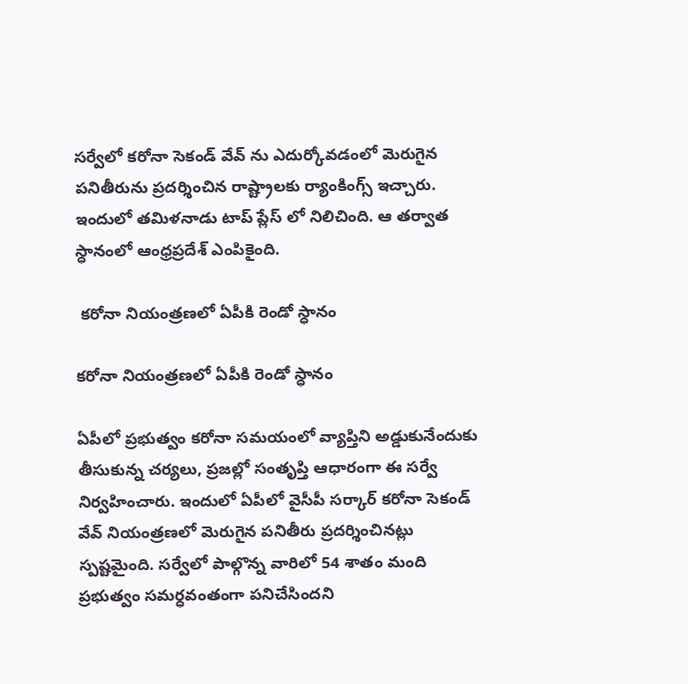సర్వేలో కరోనా సెకండ్ వేవ్ ను ఎదుర్కోవడంలో మెరుగైన పనితీరును ప్రదర్శించిన రాష్ట్రాలకు ర్యాంకింగ్స్ ఇచ్చారు. ఇందులో తమిళనాడు టాప్ ప్లేస్ లో నిలిచింది. ఆ తర్వాత స్ధానంలో ఆంధ్రప్రదేశ్ ఎంపికైంది.

 కరోనా నియంత్రణలో ఏపీకి రెండో స్ధానం

కరోనా నియంత్రణలో ఏపీకి రెండో స్ధానం

ఏపీలో ప్రభుత్వం కరోనా సమయంలో వ్యాప్తిని అడ్డుకునేందుకు తీసుకున్న చర్యలు, ప్రజల్లో సంతృప్తి ఆధారంగా ఈ సర్వే నిర్వహించారు. ఇందులో ఏపీలో వైసీపీ సర్కార్ కరోనా సెకండ్ వేవ్ నియంత్రణలో మెరుగైన పనితీరు ప్రదర్శించినట్లు స్పష్టమైంది. సర్వేలో పాల్గొన్న వారిలో 54 శాతం మంది ప్రభుత్వం సమర్ధవంతంగా పనిచేసిందని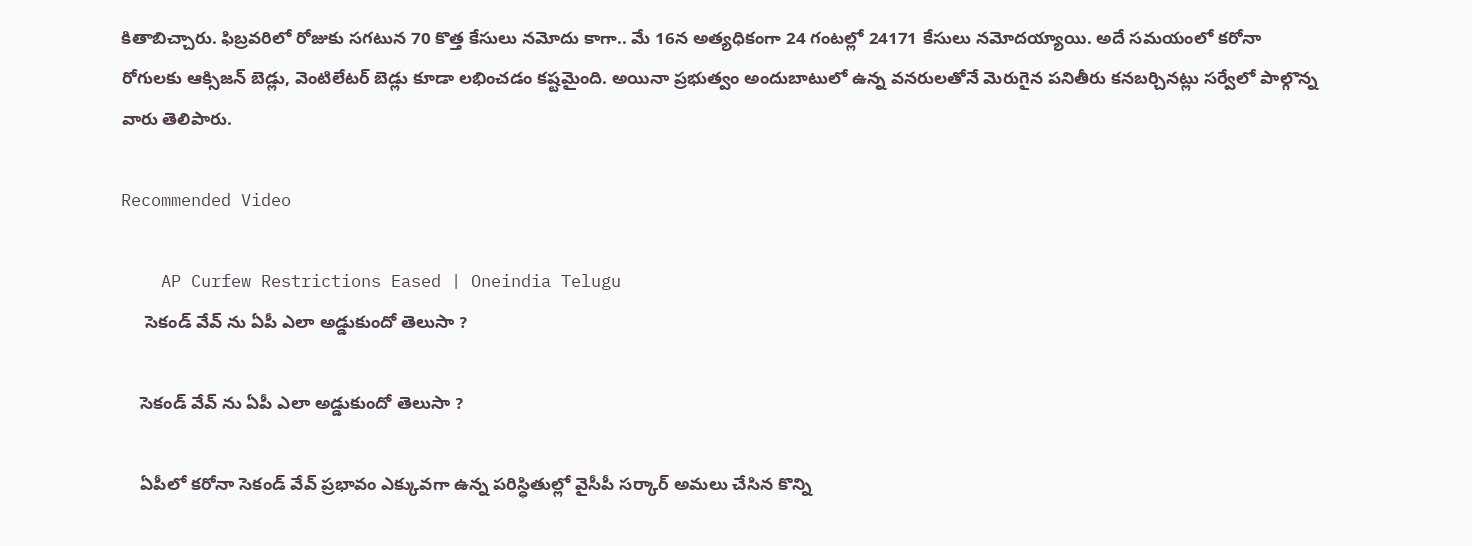కితాబిచ్చారు. ఫిబ్రవరిలో రోజుకు సగటున 70 కొత్త కేసులు నమోదు కాగా.. మే 16న అత్యధికంగా 24 గంటల్లో 24171 కేసులు నమోదయ్యాయి. అదే సమయంలో కరోనా రోగులకు ఆక్సిజన్ బెడ్లు, వెంటిలేటర్ బెడ్లు కూడా లభించడం కష్టమైంది. అయినా ప్రభుత్వం అందుబాటులో ఉన్న వనరులతోనే మెరుగైన పనితీరు కనబర్చినట్లు సర్వేలో పాల్గొన్న వారు తెలిపారు.

Recommended Video

    AP Curfew Restrictions Eased | Oneindia Telugu
     సెకండ్ వేవ్ ను ఏపీ ఎలా అడ్డుకుందో తెలుసా ?

    సెకండ్ వేవ్ ను ఏపీ ఎలా అడ్డుకుందో తెలుసా ?

    ఏపీలో కరోనా సెకండ్ వేవ్ ప్రభావం ఎక్కువగా ఉన్న పరిస్ధితుల్లో వైసీపీ సర్కార్ అమలు చేసిన కొన్ని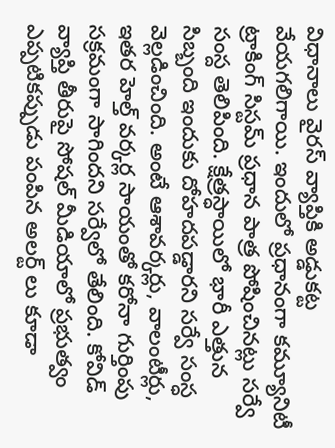విధానాలు వైరస్ వ్యాప్తికి అడ్డుకట్ట వేయగలిగాయి. ఇందులో ప్రధానంగా కమ్యూనిటీ ట్రాకింగ్ సిస్టమ్ ప్రధాన పాత్ర పోషించినట్లు సర్వే సంస్ద తెలిపింది. క్షేత్రస్ధాయిలో భారీ ఎత్తున సిబ్బంది ఇందుకు దోహదపడ్డారని సర్వే సంస్ధ వెల్లడించింది. అంటే ఆశావర్కర్లు, వాలంటీర్లు, ఇతర హెల్త్ వర్కర్ల సాయంతో కరోనా గుర్తింపు సక్రమంగా సాగిందని సర్వేలో తేలింది. కోవిడ్ వ్యాప్తి తీరుపై సోషల్ మీడియాలో ప్రభుత్వం ఎప్పటికప్పుడు పంపిన అలర్ట్ లు కూడా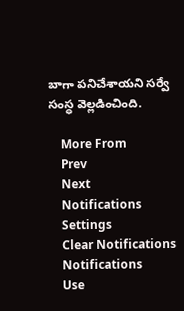బాగా పనిచేశాయని సర్వే సంస్ధ వెల్లడించింది.

    More From
    Prev
    Next
    Notifications
    Settings
    Clear Notifications
    Notifications
    Use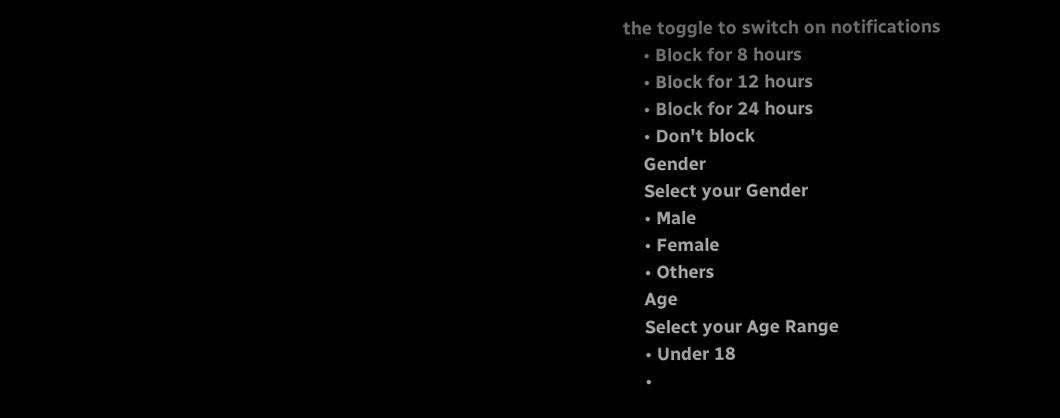the toggle to switch on notifications
    • Block for 8 hours
    • Block for 12 hours
    • Block for 24 hours
    • Don't block
    Gender
    Select your Gender
    • Male
    • Female
    • Others
    Age
    Select your Age Range
    • Under 18
    •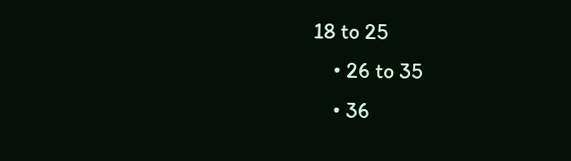18 to 25
    • 26 to 35
    • 36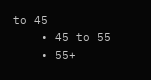to 45
    • 45 to 55
    • 55+